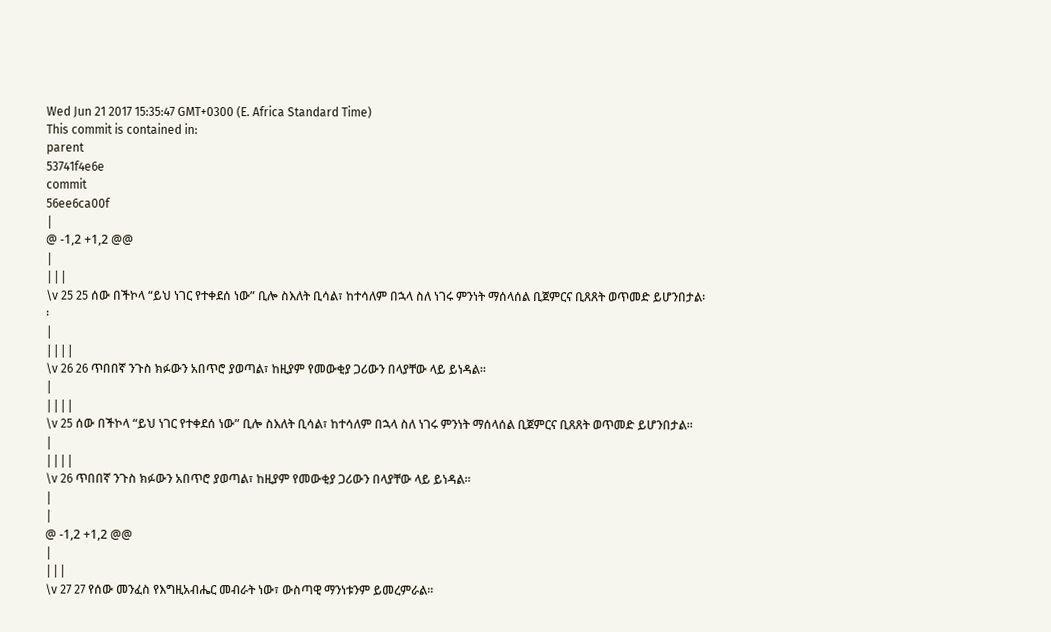Wed Jun 21 2017 15:35:47 GMT+0300 (E. Africa Standard Time)
This commit is contained in:
parent
53741f4e6e
commit
56ee6ca00f
|
@ -1,2 +1,2 @@
|
|||
\v 25 25 ሰው በችኮላ “ይህ ነገር የተቀደሰ ነው” ቢሎ ስእለት ቢሳል፣ ከተሳለም በኋላ ስለ ነገሩ ምንነት ማሰላሰል ቢጀምርና ቢጸጸት ወጥመድ ይሆንበታል፡፡
|
||||
\v 26 26 ጥበበኛ ንጉስ ክፉውን አበጥሮ ያወጣል፣ ከዚያም የመውቂያ ጋሪውን በላያቸው ላይ ይነዳል፡፡
|
||||
\v 25 ሰው በችኮላ “ይህ ነገር የተቀደሰ ነው” ቢሎ ስእለት ቢሳል፣ ከተሳለም በኋላ ስለ ነገሩ ምንነት ማሰላሰል ቢጀምርና ቢጸጸት ወጥመድ ይሆንበታል፡፡
|
||||
\v 26 ጥበበኛ ንጉስ ክፉውን አበጥሮ ያወጣል፣ ከዚያም የመውቂያ ጋሪውን በላያቸው ላይ ይነዳል፡፡
|
|
@ -1,2 +1,2 @@
|
|||
\v 27 27 የሰው መንፈስ የእግዚአብሔር መብራት ነው፣ ውስጣዊ ማንነቱንም ይመረምራል፡፡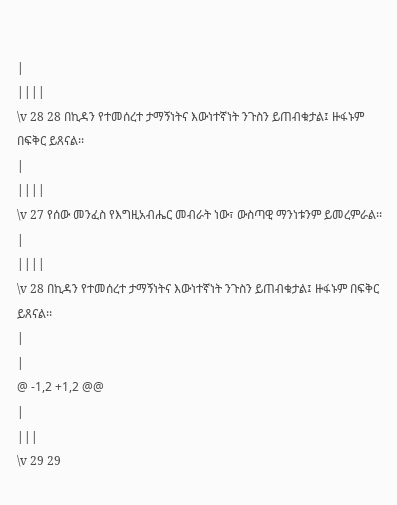|
||||
\v 28 28 በኪዳን የተመሰረተ ታማኝነትና እውነተኛነት ንጉስን ይጠብቁታል፤ ዙፋኑም በፍቅር ይጸናል፡፡
|
||||
\v 27 የሰው መንፈስ የእግዚአብሔር መብራት ነው፣ ውስጣዊ ማንነቱንም ይመረምራል፡፡
|
||||
\v 28 በኪዳን የተመሰረተ ታማኝነትና እውነተኛነት ንጉስን ይጠብቁታል፤ ዙፋኑም በፍቅር ይጸናል፡፡
|
|
@ -1,2 +1,2 @@
|
|||
\v 29 29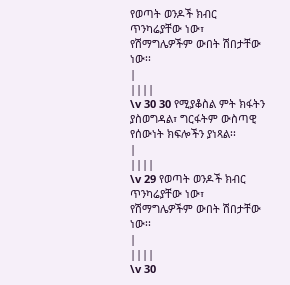የወጣት ወንዶች ክብር ጥንካሬያቸው ነው፣ የሽማግሌዎችም ውበት ሽበታቸው ነው፡፡
|
||||
\v 30 30 የሚያቆስል ምት ክፋትን ያስወግዳል፣ ግርፋትም ውስጣዊ የሰውነት ክፍሎችን ያነጻል፡፡
|
||||
\v 29 የወጣት ወንዶች ክብር ጥንካሬያቸው ነው፣ የሽማግሌዎችም ውበት ሽበታቸው ነው፡፡
|
||||
\v 30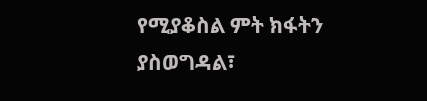የሚያቆስል ምት ክፋትን ያስወግዳል፣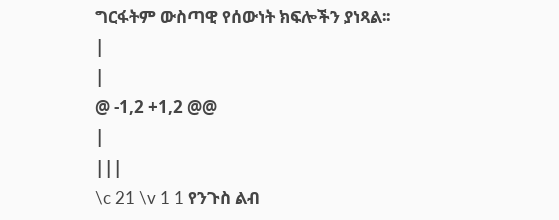ግርፋትም ውስጣዊ የሰውነት ክፍሎችን ያነጻል፡፡
|
|
@ -1,2 +1,2 @@
|
|||
\c 21 \v 1 1 የንጉስ ልብ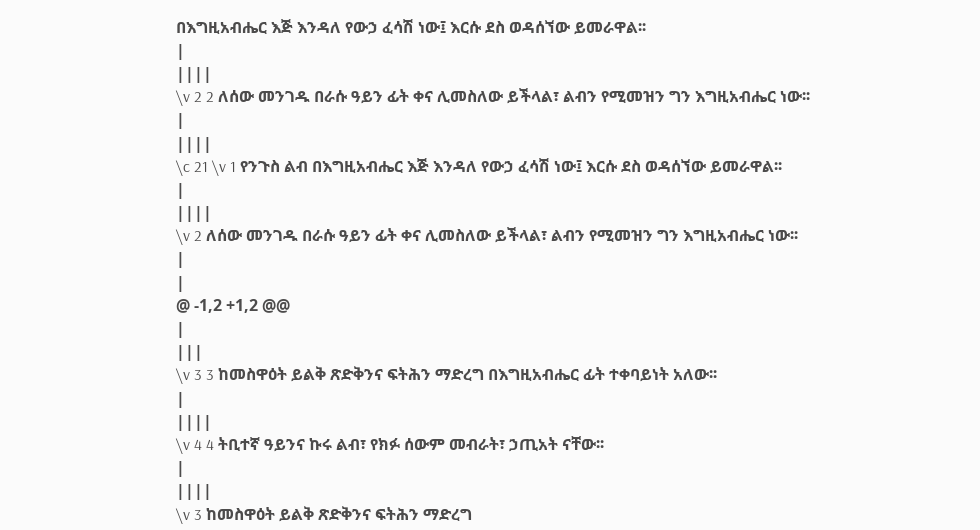በእግዚአብሔር እጅ እንዳለ የውኃ ፈሳሽ ነው፤ እርሱ ደስ ወዳሰኘው ይመራዋል፡፡
|
||||
\v 2 2 ለሰው መንገዱ በራሱ ዓይን ፊት ቀና ሊመስለው ይችላል፣ ልብን የሚመዝን ግን እግዚአብሔር ነው፡፡
|
||||
\c 21 \v 1 የንጉስ ልብ በእግዚአብሔር እጅ እንዳለ የውኃ ፈሳሽ ነው፤ እርሱ ደስ ወዳሰኘው ይመራዋል፡፡
|
||||
\v 2 ለሰው መንገዱ በራሱ ዓይን ፊት ቀና ሊመስለው ይችላል፣ ልብን የሚመዝን ግን እግዚአብሔር ነው፡፡
|
|
@ -1,2 +1,2 @@
|
|||
\v 3 3 ከመስዋዕት ይልቅ ጽድቅንና ፍትሕን ማድረግ በእግዚአብሔር ፊት ተቀባይነት አለው፡፡
|
||||
\v 4 4 ትቢተኛ ዓይንና ኩሩ ልብ፣ የክፉ ሰውም መብራት፣ ኃጢአት ናቸው፡፡
|
||||
\v 3 ከመስዋዕት ይልቅ ጽድቅንና ፍትሕን ማድረግ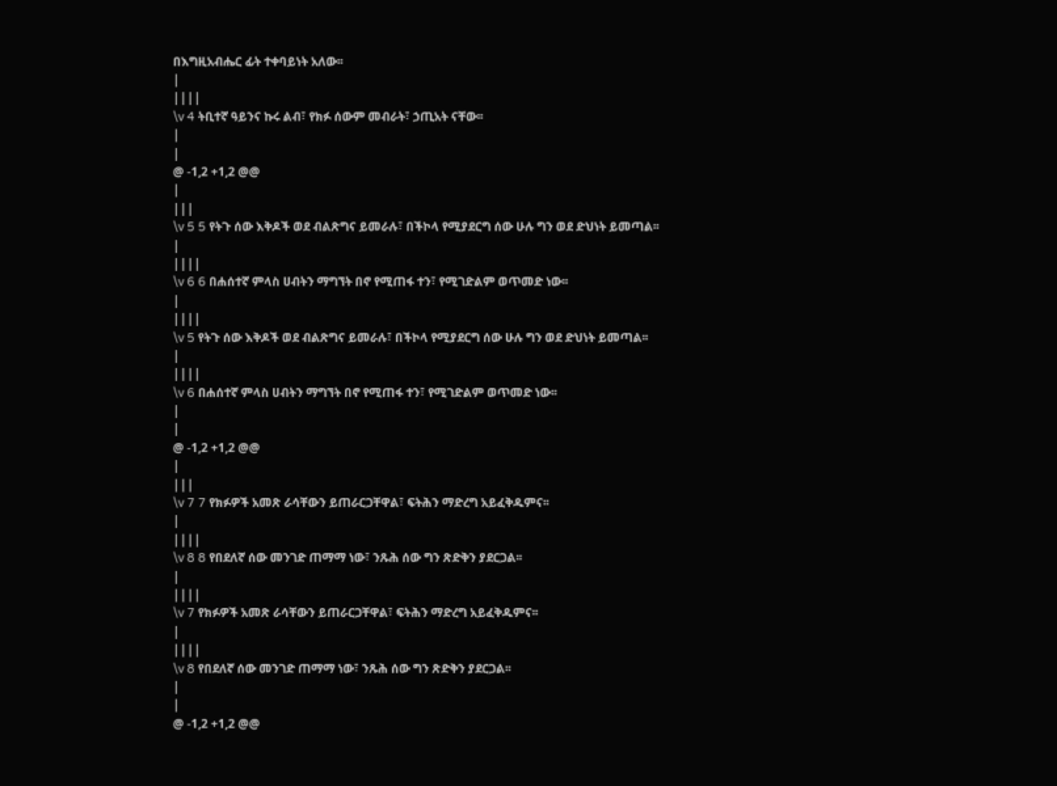በእግዚአብሔር ፊት ተቀባይነት አለው፡፡
|
||||
\v 4 ትቢተኛ ዓይንና ኩሩ ልብ፣ የክፉ ሰውም መብራት፣ ኃጢአት ናቸው፡፡
|
|
@ -1,2 +1,2 @@
|
|||
\v 5 5 የትጉ ሰው እቅዶች ወደ ብልጽግና ይመራሉ፣ በችኮላ የሚያደርግ ሰው ሁሉ ግን ወደ ድህነት ይመጣል፡፡
|
||||
\v 6 6 በሐሰተኛ ምላስ ሀብትን ማግኘት በኖ የሚጠፋ ተን፣ የሚገድልም ወጥመድ ነው፡፡
|
||||
\v 5 የትጉ ሰው እቅዶች ወደ ብልጽግና ይመራሉ፣ በችኮላ የሚያደርግ ሰው ሁሉ ግን ወደ ድህነት ይመጣል፡፡
|
||||
\v 6 በሐሰተኛ ምላስ ሀብትን ማግኘት በኖ የሚጠፋ ተን፣ የሚገድልም ወጥመድ ነው፡፡
|
|
@ -1,2 +1,2 @@
|
|||
\v 7 7 የክፉዎች አመጽ ራሳቸውን ይጠራርጋቸዋል፣ ፍትሕን ማድረግ አይፈቅዱምና፡፡
|
||||
\v 8 8 የበደለኛ ሰው መንገድ ጠማማ ነው፣ ንጹሕ ሰው ግን ጽድቅን ያደርጋል፡፡
|
||||
\v 7 የክፉዎች አመጽ ራሳቸውን ይጠራርጋቸዋል፣ ፍትሕን ማድረግ አይፈቅዱምና፡፡
|
||||
\v 8 የበደለኛ ሰው መንገድ ጠማማ ነው፣ ንጹሕ ሰው ግን ጽድቅን ያደርጋል፡፡
|
|
@ -1,2 +1,2 @@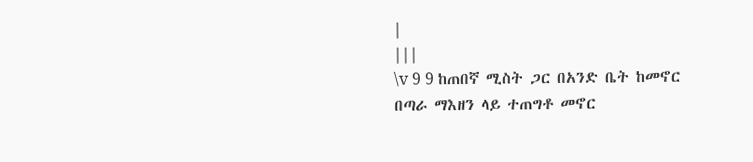|
|||
\v 9 9 ከጠበኛ ሚስት ጋር በአንድ ቤት ከመኖር በጣራ ማእዘን ላይ ተጠግቶ መኖር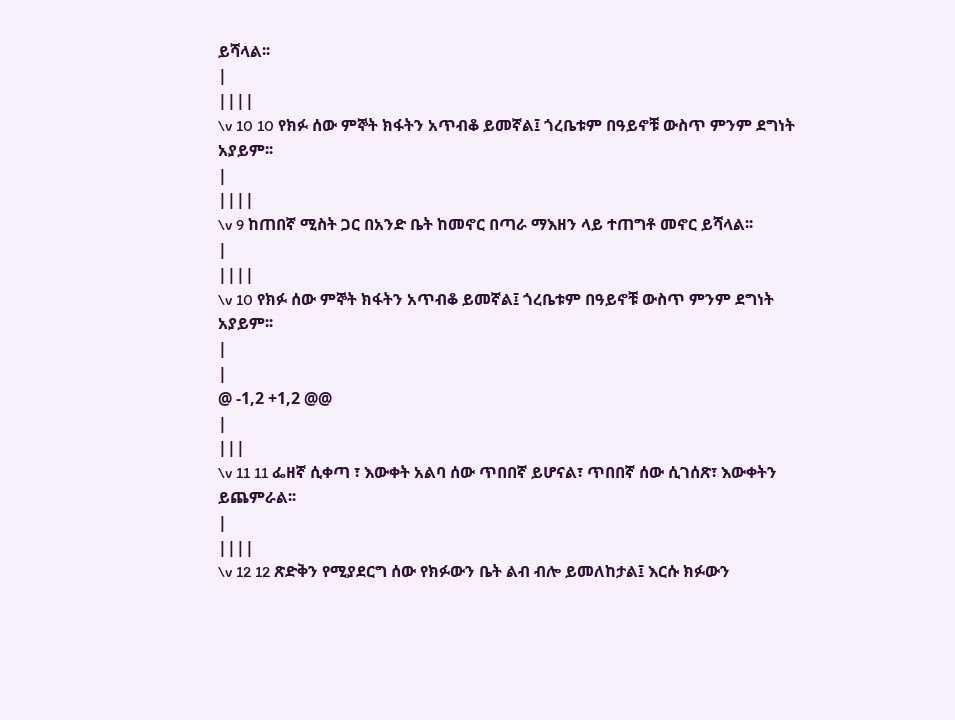ይሻላል፡፡
|
||||
\v 10 10 የክፉ ሰው ምኞት ክፋትን አጥብቆ ይመኛል፤ ጎረቤቱም በዓይኖቹ ውስጥ ምንም ደግነት አያይም፡፡
|
||||
\v 9 ከጠበኛ ሚስት ጋር በአንድ ቤት ከመኖር በጣራ ማእዘን ላይ ተጠግቶ መኖር ይሻላል፡፡
|
||||
\v 10 የክፉ ሰው ምኞት ክፋትን አጥብቆ ይመኛል፤ ጎረቤቱም በዓይኖቹ ውስጥ ምንም ደግነት አያይም፡፡
|
|
@ -1,2 +1,2 @@
|
|||
\v 11 11 ፌዘኛ ሲቀጣ ፣ እውቀት አልባ ሰው ጥበበኛ ይሆናል፣ ጥበበኛ ሰው ሲገሰጽ፣ እውቀትን ይጨምራል፡፡
|
||||
\v 12 12 ጽድቅን የሚያደርግ ሰው የክፉውን ቤት ልብ ብሎ ይመለከታል፤ እርሱ ክፉውን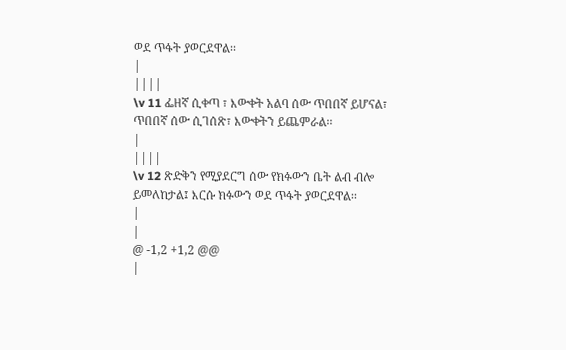ወደ ጥፋት ያወርደዋል፡፡
|
||||
\v 11 ፌዘኛ ሲቀጣ ፣ እውቀት አልባ ሰው ጥበበኛ ይሆናል፣ ጥበበኛ ሰው ሲገሰጽ፣ እውቀትን ይጨምራል፡፡
|
||||
\v 12 ጽድቅን የሚያደርግ ሰው የክፉውን ቤት ልብ ብሎ ይመለከታል፤ እርሱ ክፉውን ወደ ጥፋት ያወርደዋል፡፡
|
|
@ -1,2 +1,2 @@
|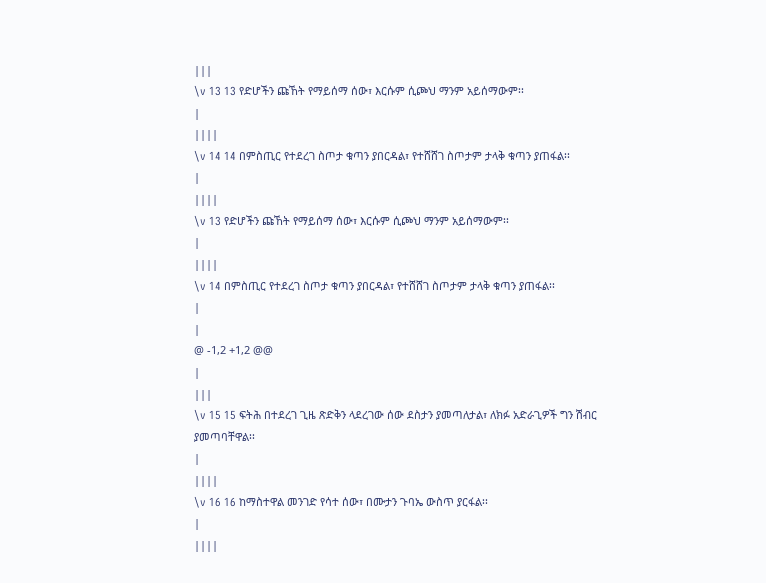|||
\v 13 13 የድሆችን ጩኸት የማይሰማ ሰው፣ እርሱም ሲጮህ ማንም አይሰማውም፡፡
|
||||
\v 14 14 በምስጢር የተደረገ ስጦታ ቁጣን ያበርዳል፣ የተሸሸገ ስጦታም ታላቅ ቁጣን ያጠፋል፡፡
|
||||
\v 13 የድሆችን ጩኸት የማይሰማ ሰው፣ እርሱም ሲጮህ ማንም አይሰማውም፡፡
|
||||
\v 14 በምስጢር የተደረገ ስጦታ ቁጣን ያበርዳል፣ የተሸሸገ ስጦታም ታላቅ ቁጣን ያጠፋል፡፡
|
|
@ -1,2 +1,2 @@
|
|||
\v 15 15 ፍትሕ በተደረገ ጊዜ ጽድቅን ላደረገው ሰው ደስታን ያመጣለታል፣ ለክፉ አድራጊዎች ግን ሽብር ያመጣባቸዋል፡፡
|
||||
\v 16 16 ከማስተዋል መንገድ የሳተ ሰው፣ በሙታን ጉባኤ ውስጥ ያርፋል፡፡
|
||||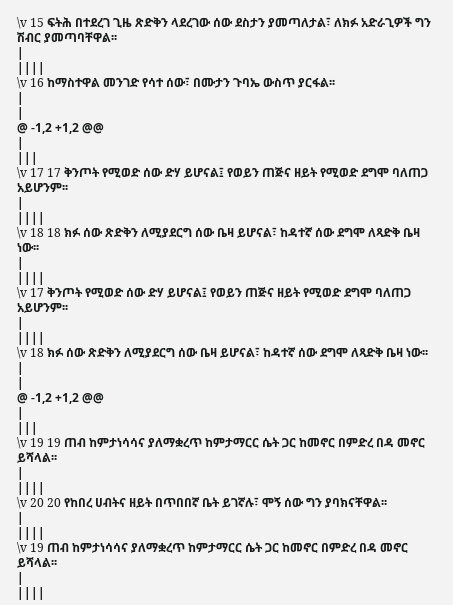\v 15 ፍትሕ በተደረገ ጊዜ ጽድቅን ላደረገው ሰው ደስታን ያመጣለታል፣ ለክፉ አድራጊዎች ግን ሽብር ያመጣባቸዋል፡፡
|
||||
\v 16 ከማስተዋል መንገድ የሳተ ሰው፣ በሙታን ጉባኤ ውስጥ ያርፋል፡፡
|
|
@ -1,2 +1,2 @@
|
|||
\v 17 17 ቅንጦት የሚወድ ሰው ድሃ ይሆናል፤ የወይን ጠጅና ዘይት የሚወድ ደግሞ ባለጠጋ አይሆንም፡፡
|
||||
\v 18 18 ክፉ ሰው ጽድቅን ለሚያደርግ ሰው ቤዛ ይሆናል፣ ከዳተኛ ሰው ደግሞ ለጻድቅ ቤዛ ነው፡፡
|
||||
\v 17 ቅንጦት የሚወድ ሰው ድሃ ይሆናል፤ የወይን ጠጅና ዘይት የሚወድ ደግሞ ባለጠጋ አይሆንም፡፡
|
||||
\v 18 ክፉ ሰው ጽድቅን ለሚያደርግ ሰው ቤዛ ይሆናል፣ ከዳተኛ ሰው ደግሞ ለጻድቅ ቤዛ ነው፡፡
|
|
@ -1,2 +1,2 @@
|
|||
\v 19 19 ጠብ ከምታነሳሳና ያለማቋረጥ ከምታማርር ሴት ጋር ከመኖር በምድረ በዳ መኖር ይሻላል፡፡
|
||||
\v 20 20 የከበረ ሀብትና ዘይት በጥበበኛ ቤት ይገኛሉ፣ ሞኝ ሰው ግን ያባክናቸዋል፡፡
|
||||
\v 19 ጠብ ከምታነሳሳና ያለማቋረጥ ከምታማርር ሴት ጋር ከመኖር በምድረ በዳ መኖር ይሻላል፡፡
|
||||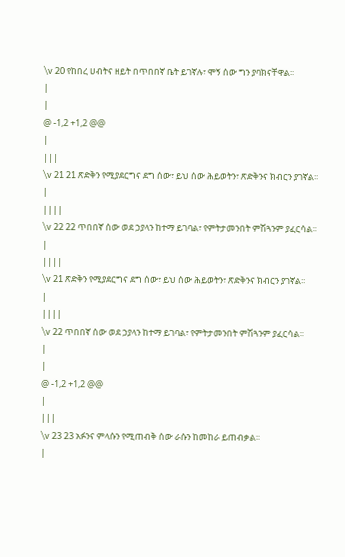\v 20 የከበረ ሀብትና ዘይት በጥበበኛ ቤት ይገኛሉ፣ ሞኝ ሰው ግን ያባክናቸዋል፡፡
|
|
@ -1,2 +1,2 @@
|
|||
\v 21 21 ጽድቅን የሚያደርግና ደግ ሰው፣ ይህ ሰው ሕይወትን፣ ጽድቅንና ክብርን ያገኛል፡፡
|
||||
\v 22 22 ጥበበኛ ሰው ወደ ኃያላን ከተማ ይገባል፣ የምትታመንበት ምሽጓንም ያፈርሳል፡፡
|
||||
\v 21 ጽድቅን የሚያደርግና ደግ ሰው፣ ይህ ሰው ሕይወትን፣ ጽድቅንና ክብርን ያገኛል፡፡
|
||||
\v 22 ጥበበኛ ሰው ወደ ኃያላን ከተማ ይገባል፣ የምትታመንበት ምሽጓንም ያፈርሳል፡፡
|
|
@ -1,2 +1,2 @@
|
|||
\v 23 23 አፉንና ምላሱን የሚጠብቅ ሰው ራሱን ከመከራ ይጠብቃል፡፡
|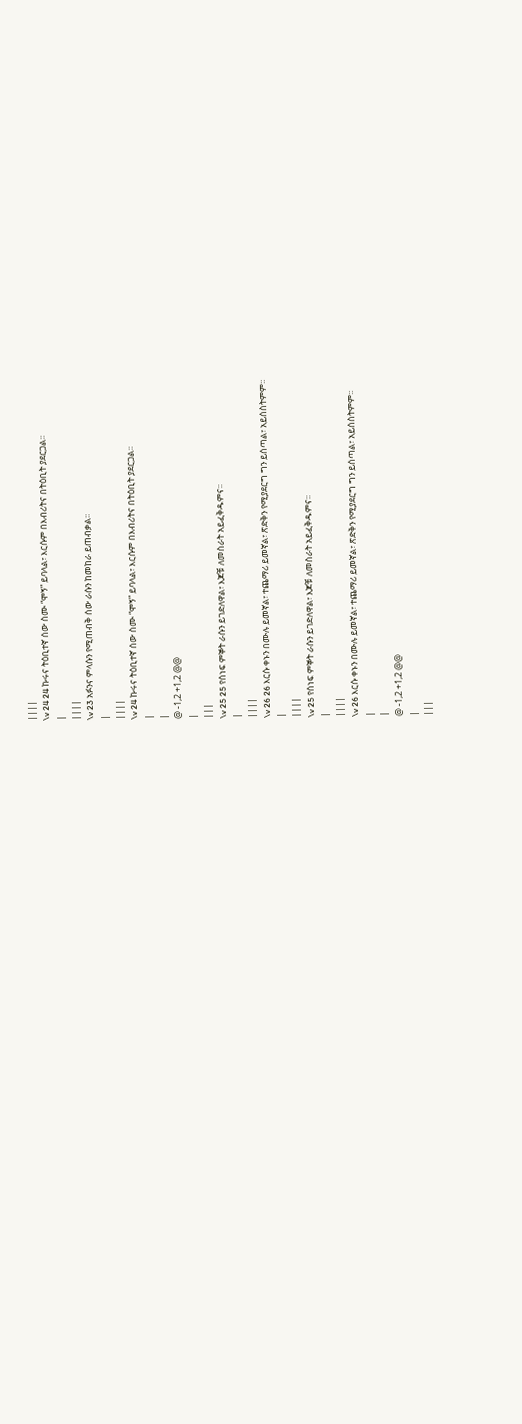||||
\v 24 24 ኩሩና ትዕቢተኛ ሰው ስሙ “ሞኝ” ይባላል፣ እርሱም በእብሪትና በትዕቢት ያደርጋል፡፡
|
||||
\v 23 አፉንና ምላሱን የሚጠብቅ ሰው ራሱን ከመከራ ይጠብቃል፡፡
|
||||
\v 24 ኩሩና ትዕቢተኛ ሰው ስሙ “ሞኝ” ይባላል፣ እርሱም በእብሪትና በትዕቢት ያደርጋል፡፡
|
|
@ -1,2 +1,2 @@
|
|||
\v 25 25 የሰነፍ ምኞት ራሱን ይገድለዋል፣ እጆቹ ለመስራት አይፈቅዱምና፡፡
|
||||
\v 26 26 እርሱ ቀኑን በሙሉ ይመኛል፣ ተጨማሪ ይመኛል፣ ጽድቅን የሚያደርግ ግን ይሰጣል፣ አይሰስትምም፡፡
|
||||
\v 25 የሰነፍ ምኞት ራሱን ይገድለዋል፣ እጆቹ ለመስራት አይፈቅዱምና፡፡
|
||||
\v 26 እርሱ ቀኑን በሙሉ ይመኛል፣ ተጨማሪ ይመኛል፣ ጽድቅን የሚያደርግ ግን ይሰጣል፣ አይሰስትምም፡፡
|
|
@ -1,2 +1,2 @@
|
|||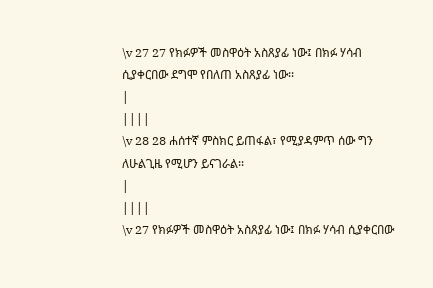\v 27 27 የክፉዎች መስዋዕት አስጸያፊ ነው፤ በክፉ ሃሳብ ሲያቀርበው ደግሞ የበለጠ አስጸያፊ ነው፡፡
|
||||
\v 28 28 ሐሰተኛ ምስክር ይጠፋል፣ የሚያዳምጥ ሰው ግን ለሁልጊዜ የሚሆን ይናገራል፡፡
|
||||
\v 27 የክፉዎች መስዋዕት አስጸያፊ ነው፤ በክፉ ሃሳብ ሲያቀርበው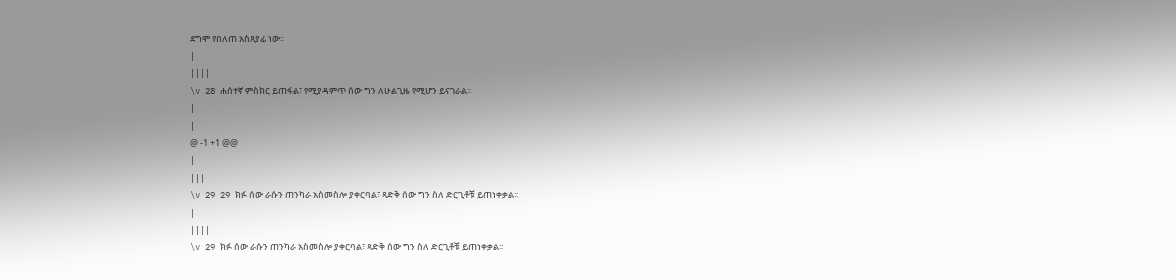ደግሞ የበለጠ አስጸያፊ ነው፡፡
|
||||
\v 28 ሐሰተኛ ምስክር ይጠፋል፣ የሚያዳምጥ ሰው ግን ለሁልጊዜ የሚሆን ይናገራል፡፡
|
|
@ -1 +1 @@
|
|||
\v 29 29 ክፉ ሰው ራሱን ጠንካራ አስመስሎ ያቀርባል፣ ጻድቅ ሰው ግን ስለ ድርጊቶቹ ይጠነቀቃል፡፡
|
||||
\v 29 ክፉ ሰው ራሱን ጠንካራ አስመስሎ ያቀርባል፣ ጻድቅ ሰው ግን ስለ ድርጊቶቹ ይጠነቀቃል፡፡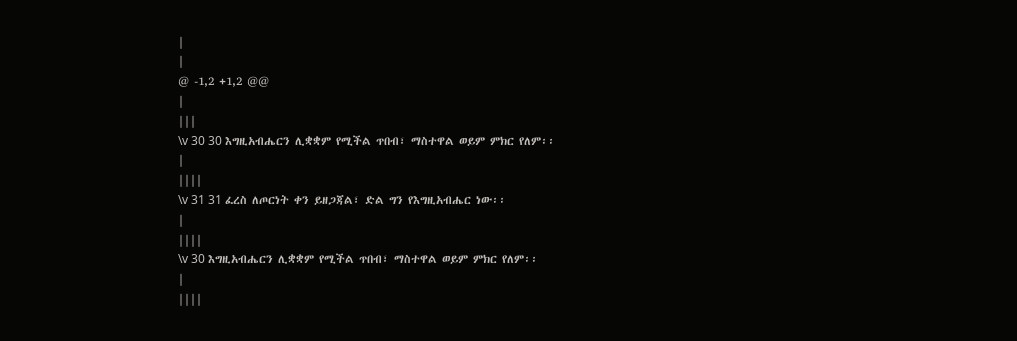|
|
@ -1,2 +1,2 @@
|
|||
\v 30 30 እግዚአብሔርን ሊቋቋም የሚችል ጥበብ፣ ማስተዋል ወይም ምክር የለም፡፡
|
||||
\v 31 31 ፈረስ ለጦርነት ቀን ይዘጋጃል፣ ድል ግን የእግዚአብሔር ነው፡፡
|
||||
\v 30 እግዚአብሔርን ሊቋቋም የሚችል ጥበብ፣ ማስተዋል ወይም ምክር የለም፡፡
|
||||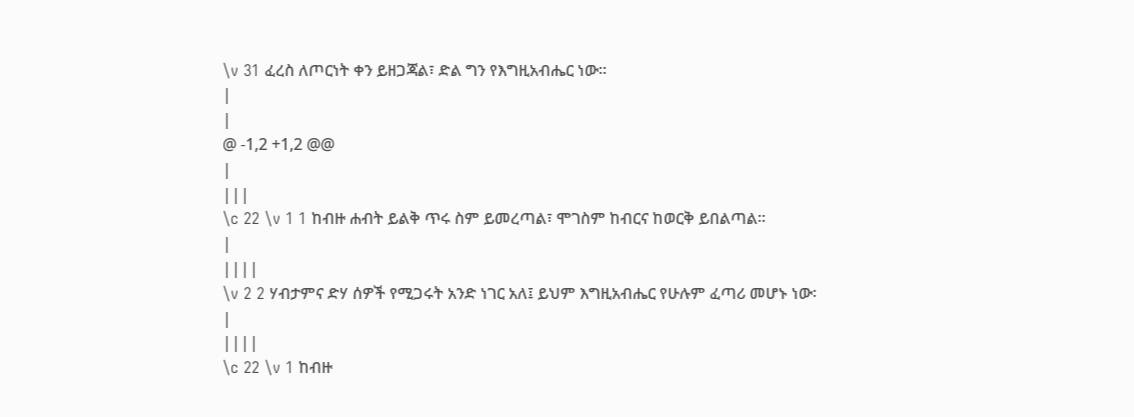\v 31 ፈረስ ለጦርነት ቀን ይዘጋጃል፣ ድል ግን የእግዚአብሔር ነው፡፡
|
|
@ -1,2 +1,2 @@
|
|||
\c 22 \v 1 1 ከብዙ ሐብት ይልቅ ጥሩ ስም ይመረጣል፣ ሞገስም ከብርና ከወርቅ ይበልጣል፡፡
|
||||
\v 2 2 ሃብታምና ድሃ ሰዎች የሚጋሩት አንድ ነገር አለ፤ ይህም እግዚአብሔር የሁሉም ፈጣሪ መሆኑ ነው፡
|
||||
\c 22 \v 1 ከብዙ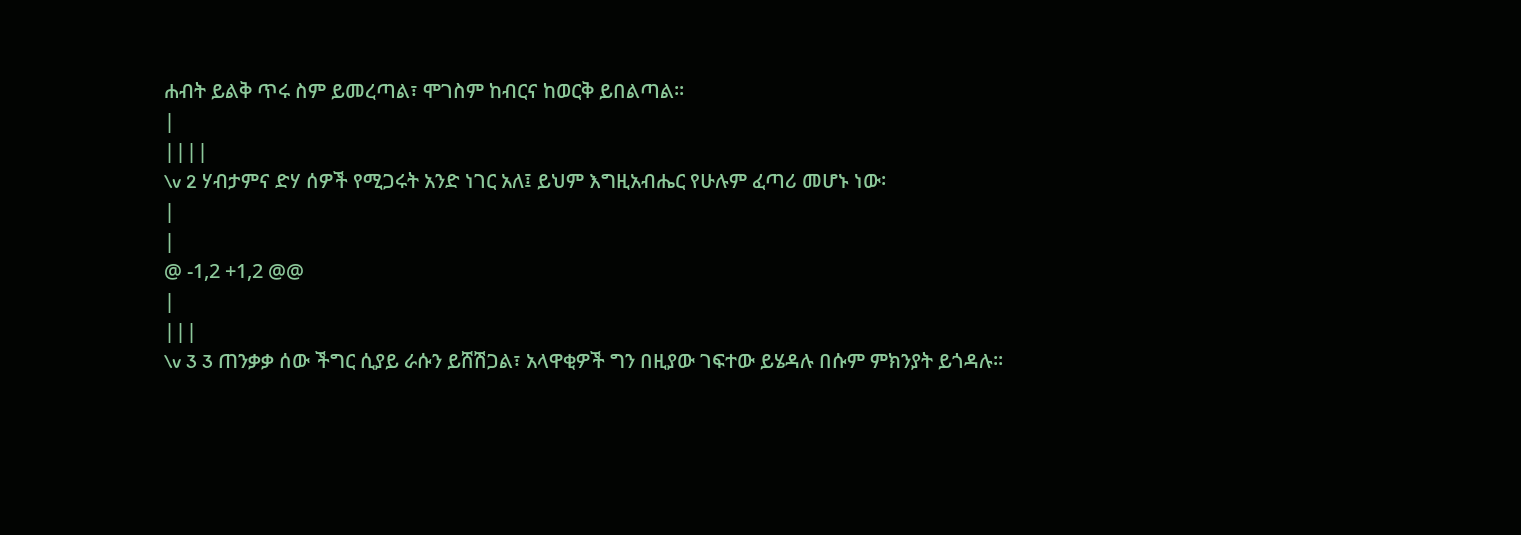ሐብት ይልቅ ጥሩ ስም ይመረጣል፣ ሞገስም ከብርና ከወርቅ ይበልጣል፡፡
|
||||
\v 2 ሃብታምና ድሃ ሰዎች የሚጋሩት አንድ ነገር አለ፤ ይህም እግዚአብሔር የሁሉም ፈጣሪ መሆኑ ነው፡
|
|
@ -1,2 +1,2 @@
|
|||
\v 3 3 ጠንቃቃ ሰው ችግር ሲያይ ራሱን ይሸሽጋል፣ አላዋቂዎች ግን በዚያው ገፍተው ይሄዳሉ በሱም ምክንያት ይጎዳሉ፡፡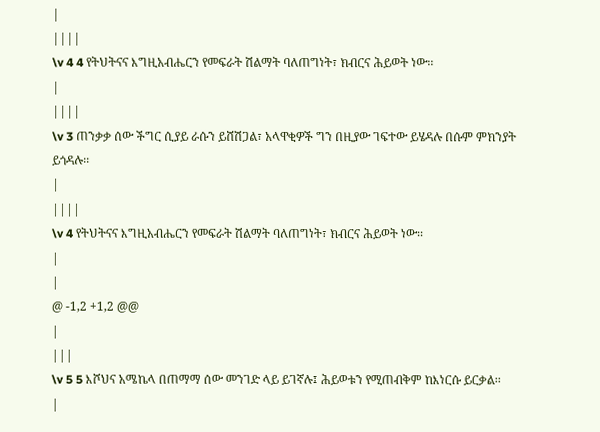|
||||
\v 4 4 የትህትናና እግዚአብሔርን የመፍራት ሽልማት ባለጠግነት፣ ክብርና ሕይወት ነው፡፡
|
||||
\v 3 ጠንቃቃ ሰው ችግር ሲያይ ራሱን ይሸሽጋል፣ አላዋቂዎች ግን በዚያው ገፍተው ይሄዳሉ በሱም ምክንያት ይጎዳሉ፡፡
|
||||
\v 4 የትህትናና እግዚአብሔርን የመፍራት ሽልማት ባለጠግነት፣ ክብርና ሕይወት ነው፡፡
|
|
@ -1,2 +1,2 @@
|
|||
\v 5 5 እሾህና አሜኬላ በጠማማ ሰው መንገድ ላይ ይገኛሉ፤ ሕይወቱን የሚጠብቅም ከእነርሱ ይርቃል፡፡
|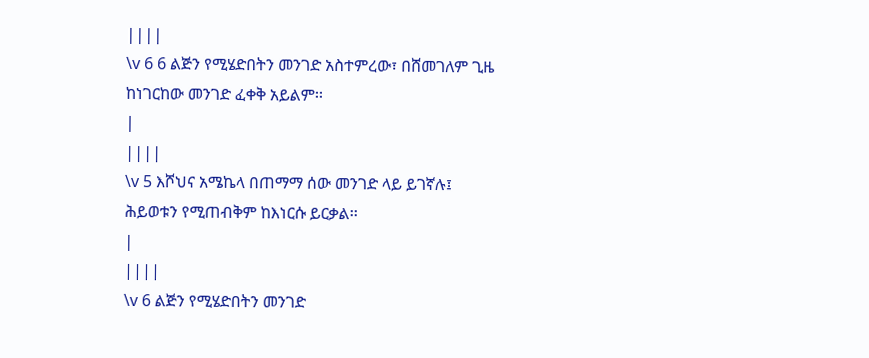||||
\v 6 6 ልጅን የሚሄድበትን መንገድ አስተምረው፣ በሸመገለም ጊዜ ከነገርከው መንገድ ፈቀቅ አይልም፡፡
|
||||
\v 5 እሾህና አሜኬላ በጠማማ ሰው መንገድ ላይ ይገኛሉ፤ ሕይወቱን የሚጠብቅም ከእነርሱ ይርቃል፡፡
|
||||
\v 6 ልጅን የሚሄድበትን መንገድ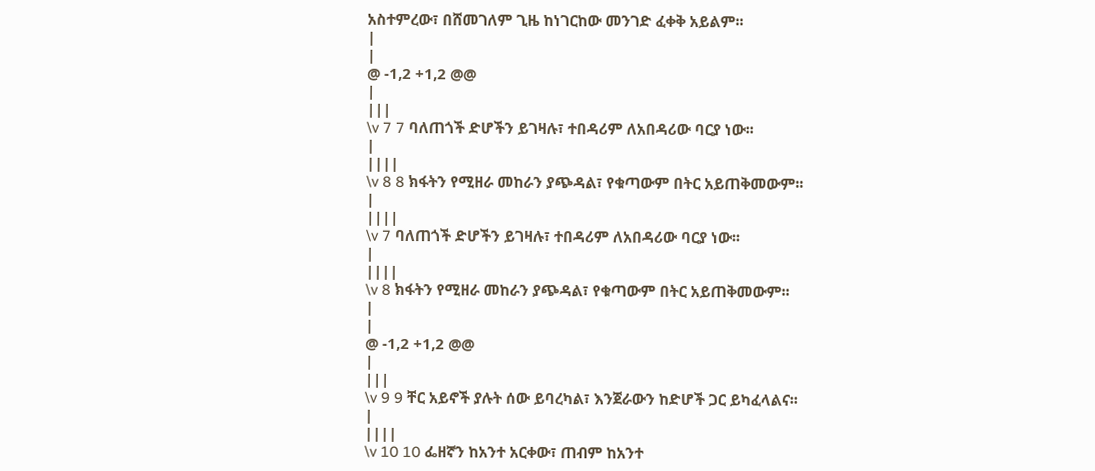አስተምረው፣ በሸመገለም ጊዜ ከነገርከው መንገድ ፈቀቅ አይልም፡፡
|
|
@ -1,2 +1,2 @@
|
|||
\v 7 7 ባለጠጎች ድሆችን ይገዛሉ፣ ተበዳሪም ለአበዳሪው ባርያ ነው፡፡
|
||||
\v 8 8 ክፋትን የሚዘራ መከራን ያጭዳል፣ የቁጣውም በትር አይጠቅመውም፡፡
|
||||
\v 7 ባለጠጎች ድሆችን ይገዛሉ፣ ተበዳሪም ለአበዳሪው ባርያ ነው፡፡
|
||||
\v 8 ክፋትን የሚዘራ መከራን ያጭዳል፣ የቁጣውም በትር አይጠቅመውም፡፡
|
|
@ -1,2 +1,2 @@
|
|||
\v 9 9 ቸር አይኖች ያሉት ሰው ይባረካል፣ እንጀራውን ከድሆች ጋር ይካፈላልና፡፡
|
||||
\v 10 10 ፌዘኛን ከአንተ አርቀው፣ ጠብም ከአንተ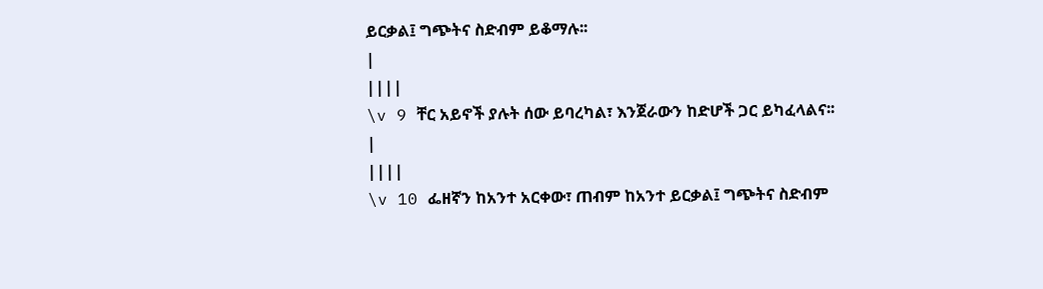ይርቃል፤ ግጭትና ስድብም ይቆማሉ፡፡
|
||||
\v 9 ቸር አይኖች ያሉት ሰው ይባረካል፣ እንጀራውን ከድሆች ጋር ይካፈላልና፡፡
|
||||
\v 10 ፌዘኛን ከአንተ አርቀው፣ ጠብም ከአንተ ይርቃል፤ ግጭትና ስድብም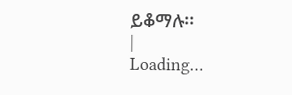ይቆማሉ፡፡
|
Loading…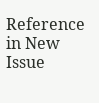Reference in New Issue